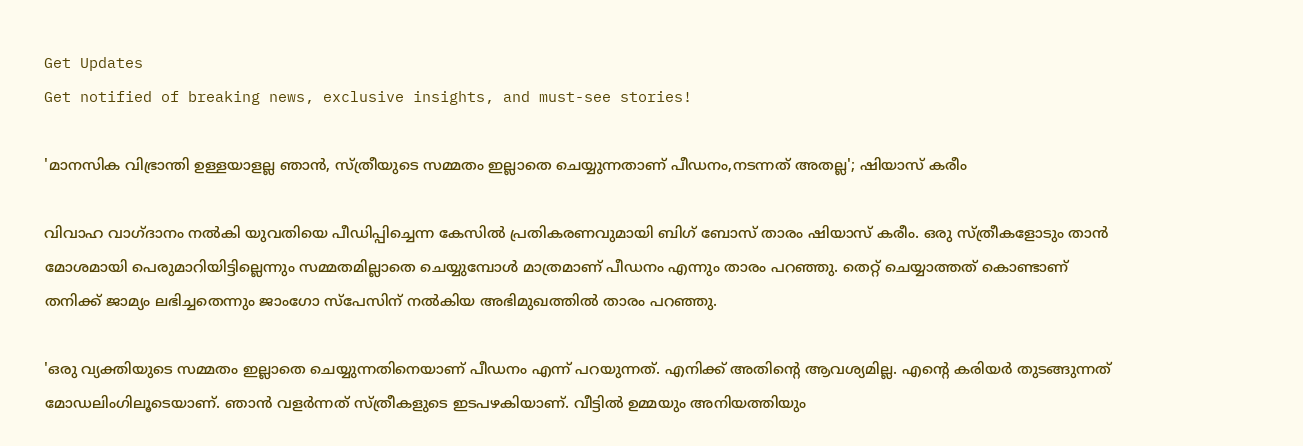Get Updates
Get notified of breaking news, exclusive insights, and must-see stories!

'മാനസിക വിഭ്രാന്തി ഉള്ളയാളല്ല ഞാൻ, സ്ത്രീയുടെ സമ്മതം ഇല്ലാതെ ചെയ്യുന്നതാണ് പീഡനം,നടന്നത് അതല്ല'; ഷിയാസ് കരീം

വിവാഹ വാഗ്ദാനം നൽകി യുവതിയെ പീഡിപ്പിച്ചെന്ന കേസിൽ പ്രതികരണവുമായി ബിഗ് ബോസ് താരം ഷിയാസ് കരീം. ഒരു സ്ത്രീകളോടും താൻ മോശമായി പെരുമാറിയിട്ടില്ലെന്നും സമ്മതമില്ലാതെ ചെയ്യുമ്പോൾ മാത്രമാണ് പീഡനം എന്നും താരം പറഞ്ഞു. തെറ്റ് ചെയ്യാത്തത് കൊണ്ടാണ് തനിക്ക് ജാമ്യം ലഭിച്ചതെന്നും ജാംഗോ സ്പേസിന് നൽകിയ അഭിമുഖത്തിൽ താരം പറഞ്ഞു.

'ഒരു വ്യക്തിയുടെ സമ്മതം ഇല്ലാതെ ചെയ്യുന്നതിനെയാണ് പീഡനം എന്ന് പറയുന്നത്. എനിക്ക് അതിന്റെ ആവശ്യമില്ല. എന്റെ കരിയർ തുടങ്ങുന്നത് മോഡലിംഗിലൂടെയാണ്. ഞാൻ വളർന്നത് സ്ത്രീകളുടെ ഇടപഴകിയാണ്. വീട്ടിൽ ഉമ്മയും അനിയത്തിയും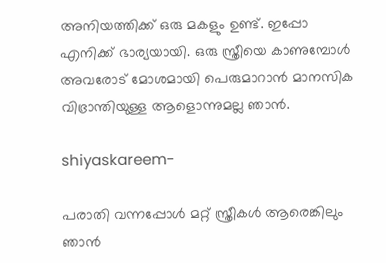അനിയത്തിക്ക് ഒരു മകളും ഉണ്ട്. ഇപ്പോ എനിക്ക് ഭാര്യയായി. ഒരു സ്ത്രീയെ കാണുമ്പോൾ അവരോട് മോശമായി പെരുമാറാൻ മാനസിക വിഭ്രാന്തിയുള്ള ആളൊന്നുമല്ല ഞാൻ.

shiyaskareem-

പരാതി വന്നപ്പോൾ മറ്റ് സ്ത്രീകൾ ആരെങ്കിലും ഞാൻ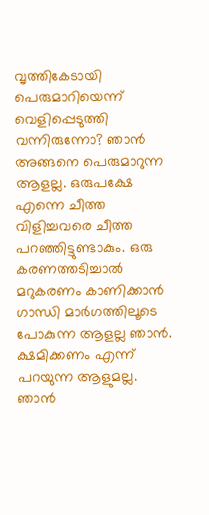വൃത്തികേടായി പെരുമാറിയെന്ന് വെളിപ്പെടുത്തി വന്നിരുന്നോ? ഞാൻ അങ്ങനെ പെരുമാറുന്ന ആളല്ല. ഒരുപക്ഷേ എന്നെ ചീത്ത വിളിച്ചവരെ ചീത്ത പറഞ്ഞിട്ടുണ്ടാകും. ഒരു കരണത്തടിച്ചാൽ മറുകരണം കാണിക്കാൻ ഗാന്ധി മാർഗത്തിലൂടെ പോകുന്ന ആളല്ല ഞാൻ. ക്ഷമിക്കണം എന്ന് പറയുന്ന ആളുമല്ല. ഞാൻ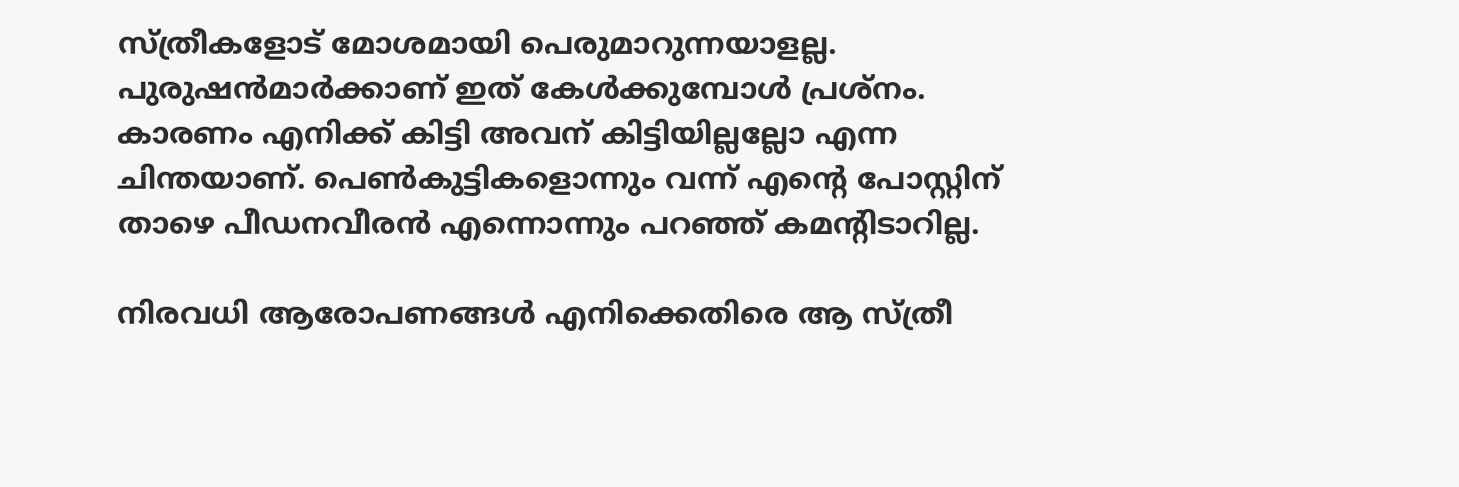സ്ത്രീകളോട് മോശമായി പെരുമാറുന്നയാളല്ല. പുരുഷൻമാർക്കാണ് ഇത് കേൾക്കുമ്പോൾ പ്രശ്നം. കാരണം എനിക്ക് കിട്ടി അവന് കിട്ടിയില്ലല്ലോ എന്ന ചിന്തയാണ്. പെൺകുട്ടികളൊന്നും വന്ന് എന്റെ പോസ്റ്റിന് താഴെ പീഡനവീരൻ എന്നൊന്നും പറഞ്ഞ് കമന്റിടാറില്ല.

നിരവധി ആരോപണങ്ങൾ എനിക്കെതിരെ ആ സ്ത്രീ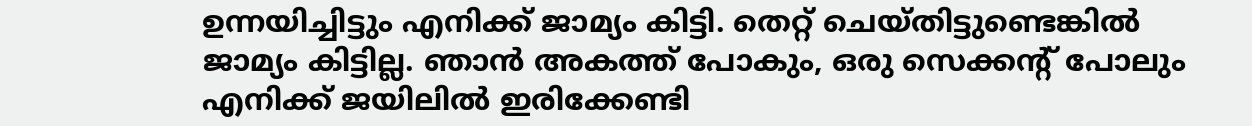ഉന്നയിച്ചിട്ടും എനിക്ക് ജാമ്യം കിട്ടി. തെറ്റ് ചെയ്തിട്ടുണ്ടെങ്കിൽ ജാമ്യം കിട്ടില്ല. ഞാൻ അകത്ത് പോകും, ഒരു സെക്കന്റ് പോലും എനിക്ക് ജയിലിൽ ഇരിക്കേണ്ടി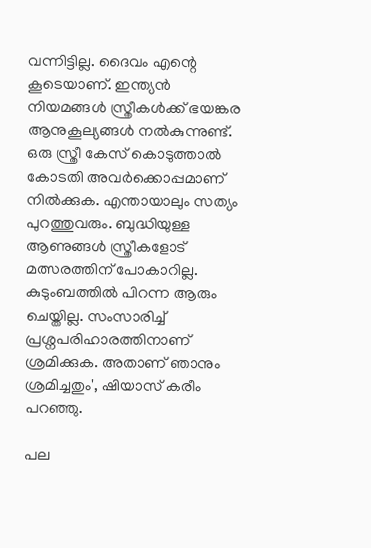വന്നിട്ടില്ല. ദൈവം എന്റെ കൂടെയാണ്. ഇന്ത്യൻ നിയമങ്ങൾ സ്ത്രീകൾക്ക് ഭയങ്കര ആനുകൂല്യങ്ങൾ നൽകുന്നുണ്ട്. ഒരു സ്ത്രീ കേസ് കൊടുത്താൽ കോടതി അവർക്കൊപ്പമാണ് നിൽക്കുക. എന്തായാലും സത്യം പുറത്തുവരും. ബുദ്ധിയുള്ള ആണുങ്ങൾ സ്ത്രീകളോട് മത്സരത്തിന് പോകാറില്ല. കുടുംബത്തിൽ പിറന്ന ആരും ചെയ്തില്ല. സംസാരിച്ച് പ്രശ്നപരിഹാരത്തിനാണ് ശ്രമിക്കുക. അതാണ് ഞാനും ശ്രമിച്ചതും', ഷിയാസ് കരീം പറഞ്ഞു.

പല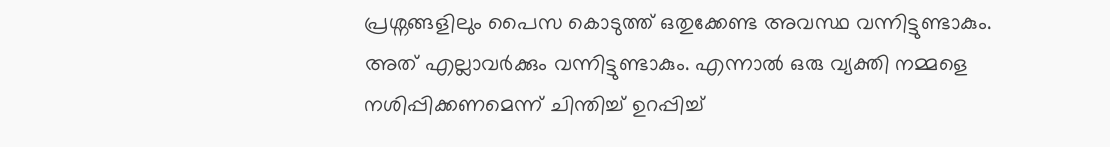പ്രശ്നങ്ങളിലും പൈസ കൊടുത്ത് ഒതുക്കേണ്ട അവസ്ഥ വന്നിട്ടുണ്ടാകും. അത് എല്ലാവർക്കും വന്നിട്ടുണ്ടാകും. എന്നാൽ ഒരു വ്യക്തി നമ്മളെ നശിപ്പിക്കണമെന്ന് ചിന്തിച്ച് ഉറപ്പിച്ച്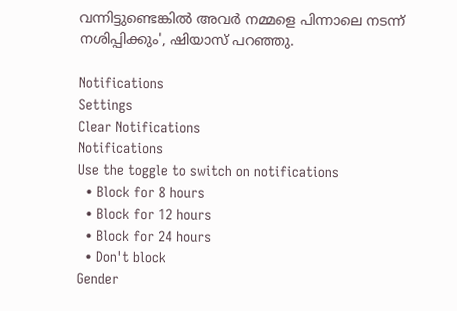വന്നിട്ടുണ്ടെങ്കിൽ അവർ നമ്മളെ പിന്നാലെ നടന്ന് നശിപ്പിക്കും', ഷിയാസ് പറഞ്ഞു.

Notifications
Settings
Clear Notifications
Notifications
Use the toggle to switch on notifications
  • Block for 8 hours
  • Block for 12 hours
  • Block for 24 hours
  • Don't block
Gender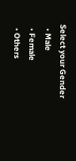Select your Gender
  • Male
  • Female
  • Others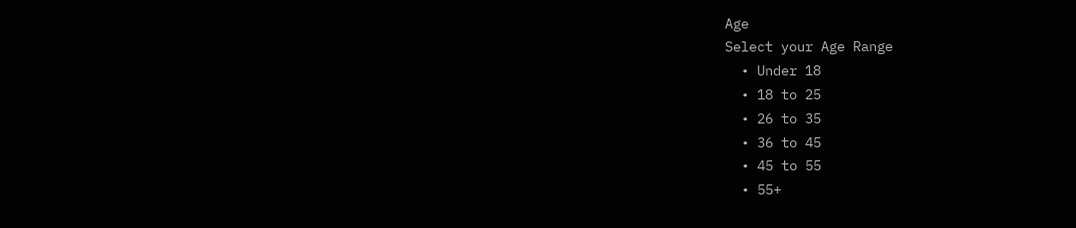Age
Select your Age Range
  • Under 18
  • 18 to 25
  • 26 to 35
  • 36 to 45
  • 45 to 55
  • 55+